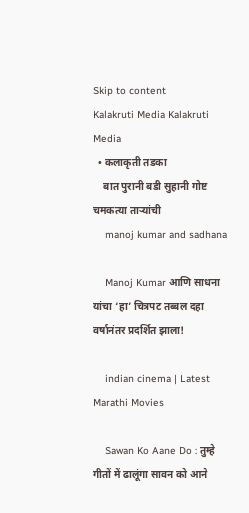Skip to content
Kalakruti Media Kalakruti Media
  • कलाकृती तडका
    बात पुरानी बडी सुहानी गोष्ट चमकत्या ताऱ्यांची
    manoj kumar and sadhana

    Manoj Kumar आणि साधना यांचा ‘हा’ चित्रपट तब्बल दहा वर्षानंतर प्रदर्शित झाला!

    indian cinema | Latest Marathi Movies

    Sawan Ko Aane Do : तुम्हे गीतों में ढालूंगा सावन को आने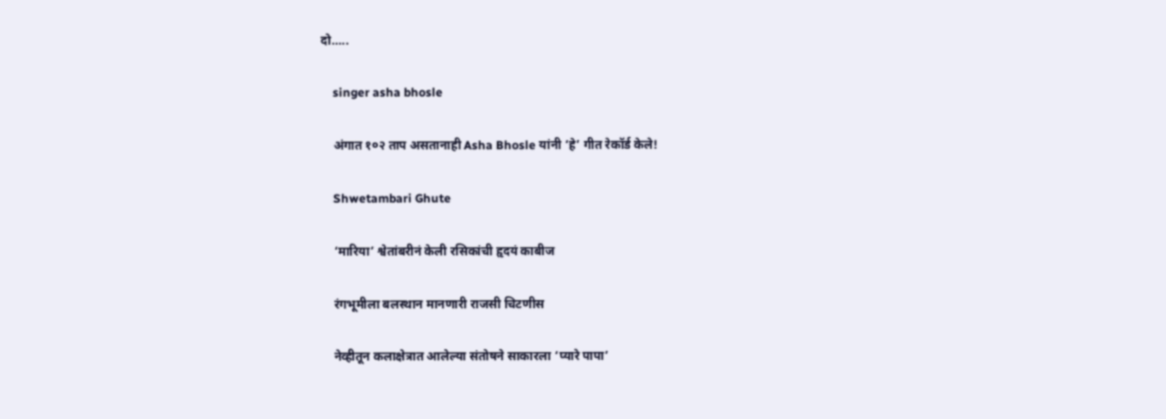दो…..

    singer asha bhosle

    अंगात १०२ ताप असतानाही Asha Bhosle यांनी ‘हे’ गीत रेकॉर्ड केले!

    Shwetambari Ghute

    ‘मारिया’ श्वेतांबरीनं केली रसिकांची हृदयं काबीज

    रंगभूमीला बलस्थान मानणारी राजसी चिटणीस

    नेव्हीतून कलाक्षेत्रात आलेल्या संतोषने साकारला ‘प्यारे पापा’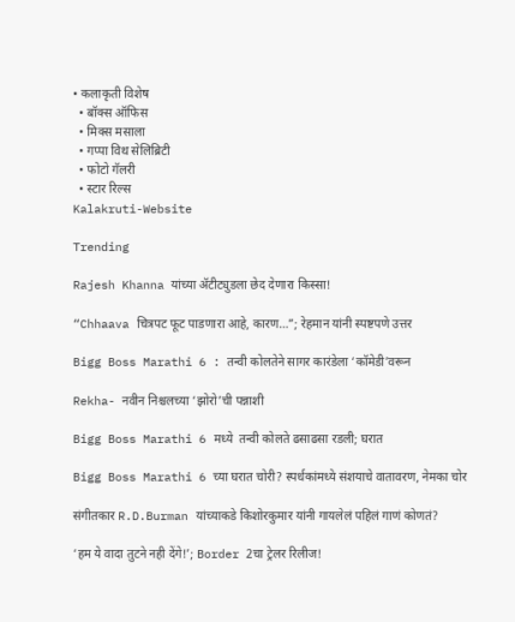• कलाकृती विशेष
  • बॉक्स ऑफिस
  • मिक्स मसाला
  • गप्पा विथ सेलिब्रिटी
  • फोटो गॅलरी
  • स्टार रिल्स
Kalakruti-Website

Trending

Rajesh Khanna यांच्या ॲटीट्युडला छेद देणारा किस्सा!

“Chhaava चित्रपट फूट पाडणारा आहे, कारण…”; रेहमान यांनी स्पष्टपणे उत्तर

Bigg Boss Marathi 6 : तन्वी कोलतेने सागर कारंडेला ‘कॉमेडी’वरून

Rekha- नवीन निश्चलच्या ‘झोरो’ची पन्नाशी

Bigg Boss Marathi 6 मध्ये  तन्वी कोलते ढसाढसा रडली; घरात

Bigg Boss Marathi 6 च्या घरात चोरी? स्पर्धकांमध्ये संशयाचे वातावरण, नेमका चोर

संगीतकार R.D.Burman यांच्याकडे किशोरकुमार यांनी गायलेलं पहिलं गाणं कोणतं?

‘हम ये वादा तुटने नही देंगे!’; Border 2चा ट्रेलर रिलीज!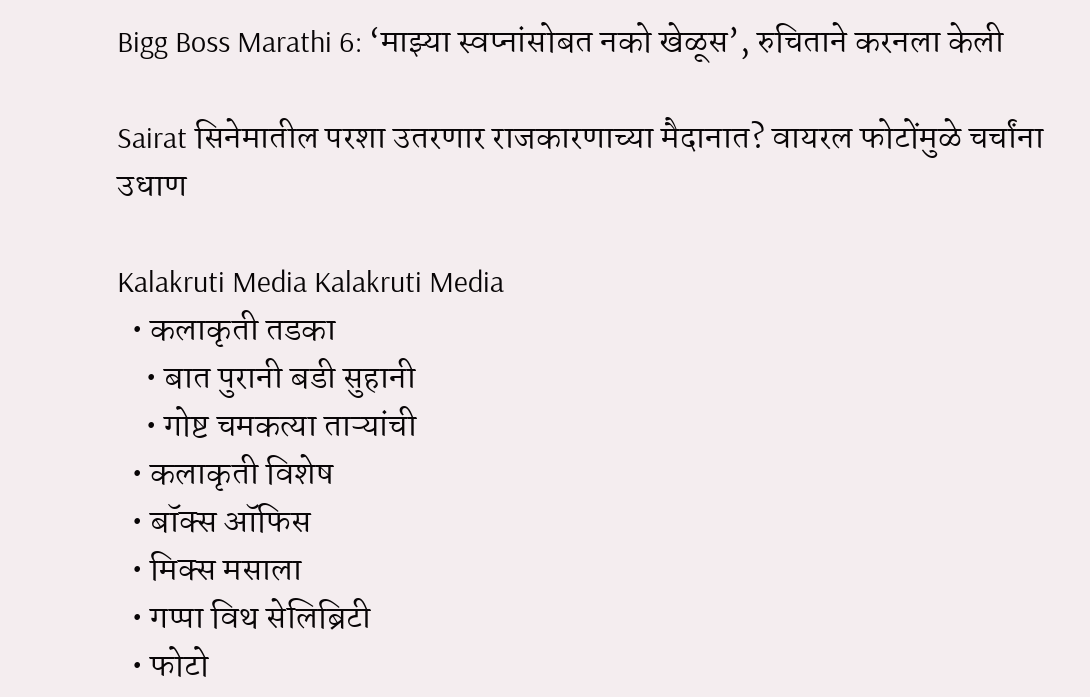Bigg Boss Marathi 6: ‘माझ्या स्वप्नांसोबत नको खेळूस’, रुचिताने करनला केली

Sairat सिनेमातील परशा उतरणार राजकारणाच्या मैदानात? वायरल फोटोंमुळे चर्चांना उधाण

Kalakruti Media Kalakruti Media
  • कलाकृती तडका
    • बात पुरानी बडी सुहानी
    • गोष्ट चमकत्या ताऱ्यांची
  • कलाकृती विशेष
  • बॉक्स ऑफिस
  • मिक्स मसाला
  • गप्पा विथ सेलिब्रिटी
  • फोटो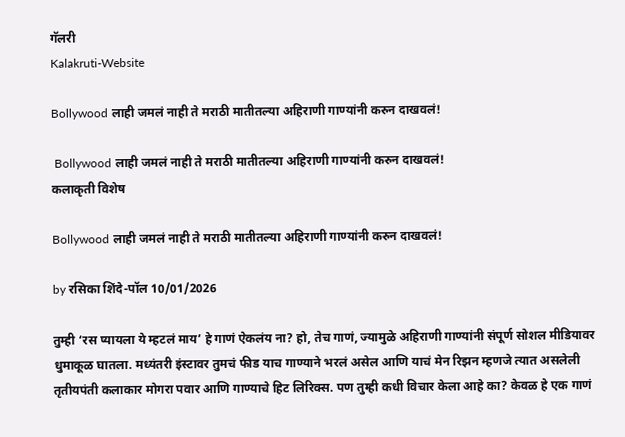गॅलरी
Kalakruti-Website

Bollywood लाही जमलं नाही ते मराठी मातीतल्या अहिराणी गाण्यांनी करुन दाखवलं!

 Bollywood लाही जमलं नाही ते मराठी मातीतल्या अहिराणी गाण्यांनी करुन दाखवलं!
कलाकृती विशेष

Bollywood लाही जमलं नाही ते मराठी मातीतल्या अहिराणी गाण्यांनी करुन दाखवलं!

by रसिका शिंदे-पॉल 10/01/2026

तुम्ही ‘रस प्यायला ये म्हटलं माय’ हे गाणं ऐकलंय ना? हो, तेच गाणं, ज्यामुळे अहिराणी गाण्यांनी संपूर्ण सोशल मीडियावर धुमाकूळ घातला. मध्यंतरी इंस्टावर तुमचं फीड याच गाण्याने भरलं असेल आणि याचं मेन रिझन म्हणजे त्यात असलेली तृतीयपंती कलाकार मोगरा पवार आणि गाण्याचे हिट लिरिक्स. पण तुम्ही कधी विचार केला आहे का? केवळ हे एक गाणं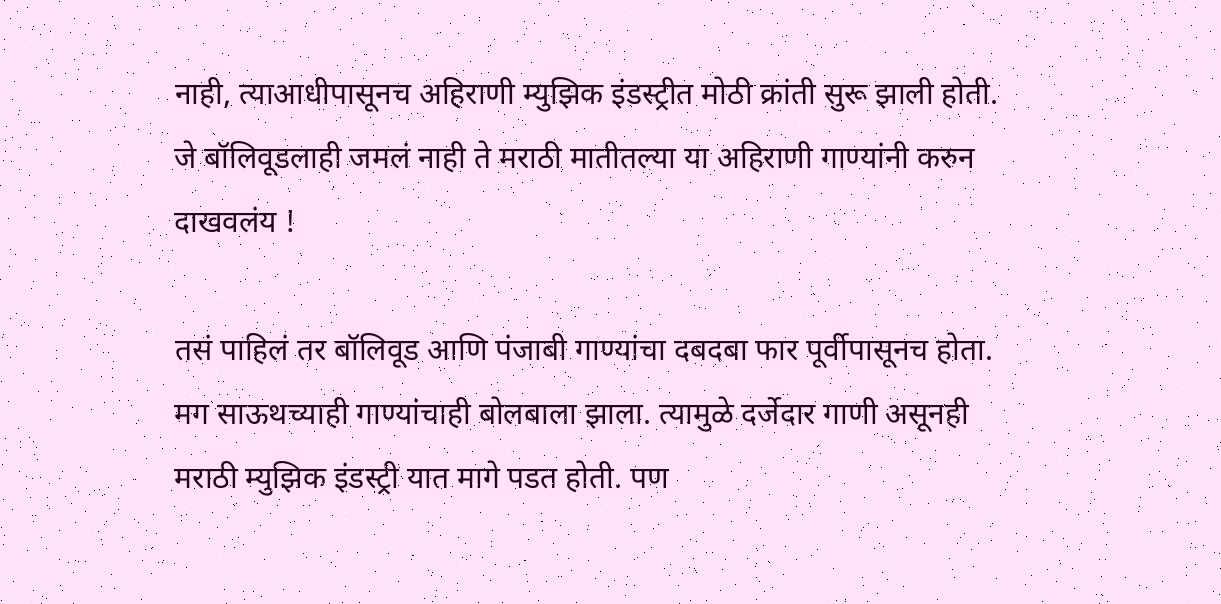नाही, त्याआधीपासूनच अहिराणी म्युझिक इंडस्ट्रीत मोठी क्रांती सुरू झाली होती. जे बॉलिवूडलाही जमलं नाही ते मराठी मातीतल्या या अहिराणी गाण्यांनी करुन दाखवलंय !

तसं पाहिलं तर बॉलिवूड आणि पंजाबी गाण्यांचा दबदबा फार पूर्वीपासूनच होता. मग साऊथच्याही गाण्यांचाही बोलबाला झाला. त्यामुळे दर्जेदार गाणी असूनही मराठी म्युझिक इंडस्ट्री यात मागे पडत होती. पण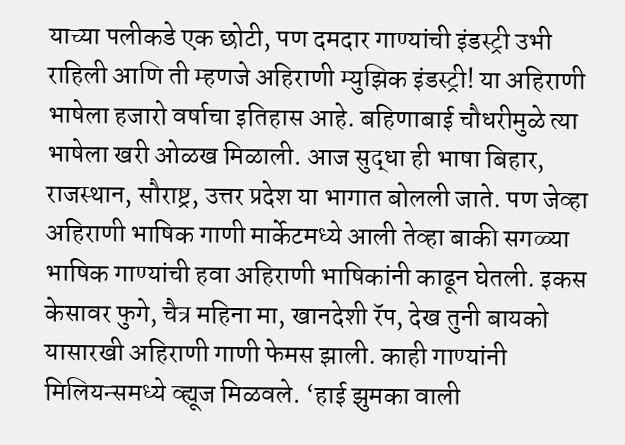याच्या पलीकडे एक छोटी, पण दमदार गाण्यांची इंडस्ट्री उभी राहिली आणि ती म्हणजे अहिराणी म्युझिक इंडस्ट्री! या अहिराणी भाषेला हजारो वर्षाचा इतिहास आहे. बहिणाबाई चौधरीमुळे त्या भाषेला खरी ओळख मिळाली. आज सुद्धा ही भाषा बिहार, राजस्थान, सौराष्ट्र, उत्तर प्रदेश या भागात बोलली जाते. पण जेव्हा अहिराणी भाषिक गाणी मार्केटमध्ये आली तेव्हा बाकी सगळ्या भाषिक गाण्यांची हवा अहिराणी भाषिकांनी काढून घेतली. इकस केसावर फुगे, चैत्र महिना मा, खानदेशी रॅप, देख तुनी बायको यासारखी अहिराणी गाणी फेमस झाली. काही गाण्यांनी मिलियन्समध्ये व्ह्यूज मिळवले. ‘हाई झुमका वाली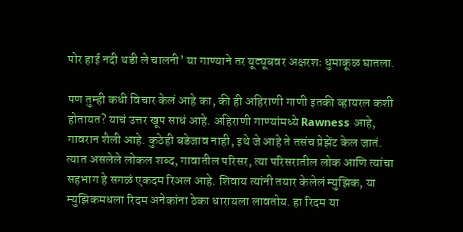पोर हाई नदी थडी ले चालनी’ या गाण्याने तर यूट्यूबवर अक्षरशः धुमाकूळ घातला.

पण तुम्ही कधी विचार केलं आहे का, की ही अहिराणी गाणी इतकी व्हायरल कशी होतायत? याचं उत्तर खूप साधं आहे. अहिराणी गाण्यांमध्ये Rawness आहे, गावरान शैली आहे. कुठेही बडेजाव नाही, इथे जे आहे ते तसंच प्रेझेंट केल जातं. त्यात असलेले लोकल शब्द, गावातील परिसर, त्या परिसरातील लोक आणि त्यांचा सहभाग हे सगळं एकदम रिअल आहे. शिवाय त्यांनी तयार केलेलं म्युझिक, या म्युझिकमधला रिदम अनेकांना ठेका धारायला लावतोय. हा रिदम या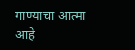गाण्याचा आत्मा आहे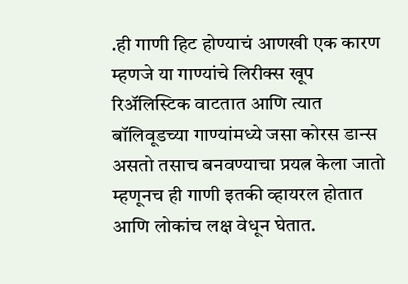.ही गाणी हिट होण्याचं आणखी एक कारण म्हणजे या गाण्यांचे लिरीक्स खूप रिअ‍ॅलिस्टिक वाटतात आणि त्यात बॉलिवूडच्या गाण्यांमध्ये जसा कोरस डान्स असतो तसाच बनवण्याचा प्रयत्न केला जातो म्हणूनच ही गाणी इतकी व्हायरल होतात आणि लोकांच लक्ष वेधून घेतात.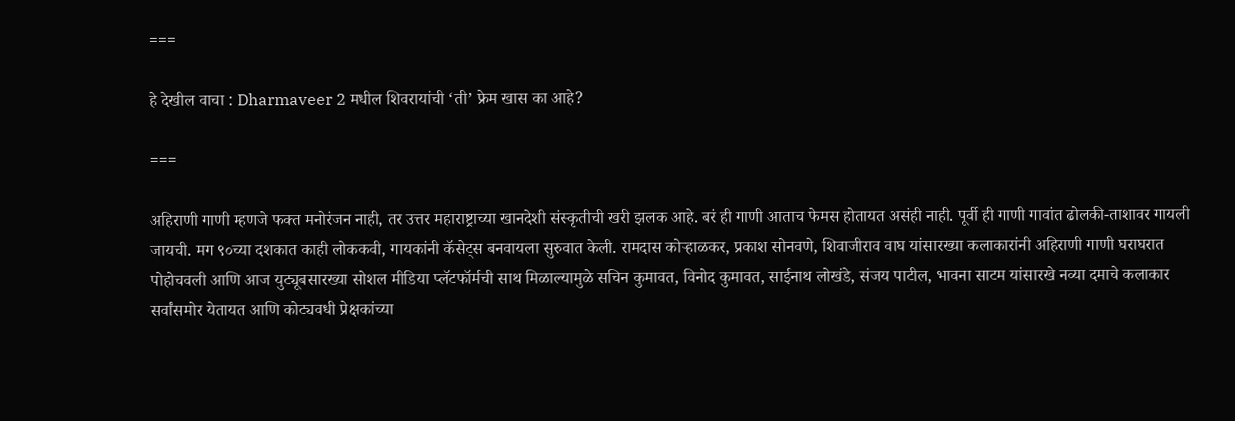===

हे देखील वाचा : Dharmaveer 2 मधील शिवरायांची ‘ती’ फ्रेम खास का आहे?

===

अहिराणी गाणी म्हणजे फक्त मनोरंजन नाही, तर उत्तर महाराष्ट्राच्या खानदेशी संस्कृतीची खरी झलक आहे. बरं ही गाणी आताच फेमस होतायत असंही नाही. पूर्वी ही गाणी गावांत ढोलकी-ताशावर गायली जायची. मग ९०च्या दशकात काही लोककवी, गायकांनी कॅसेट्स बनवायला सुरुवात केली. रामदास कोर्‍हाळकर, प्रकाश सोनवणे, शिवाजीराव वाघ यांसारख्या कलाकारांनी अहिराणी गाणी घराघरात पोहोचवली आणि आज युट्यूबसारख्या सोशल मीडिया प्लॅटफॉर्मची साथ मिळाल्यामुळे सचिन कुमावत, विनोद कुमावत, साईनाथ लोखंडे, संजय पाटील, भावना साटम यांसारखे नव्या दमाचे कलाकार सर्वांसमोर येतायत आणि कोट्यवधी प्रेक्षकांच्या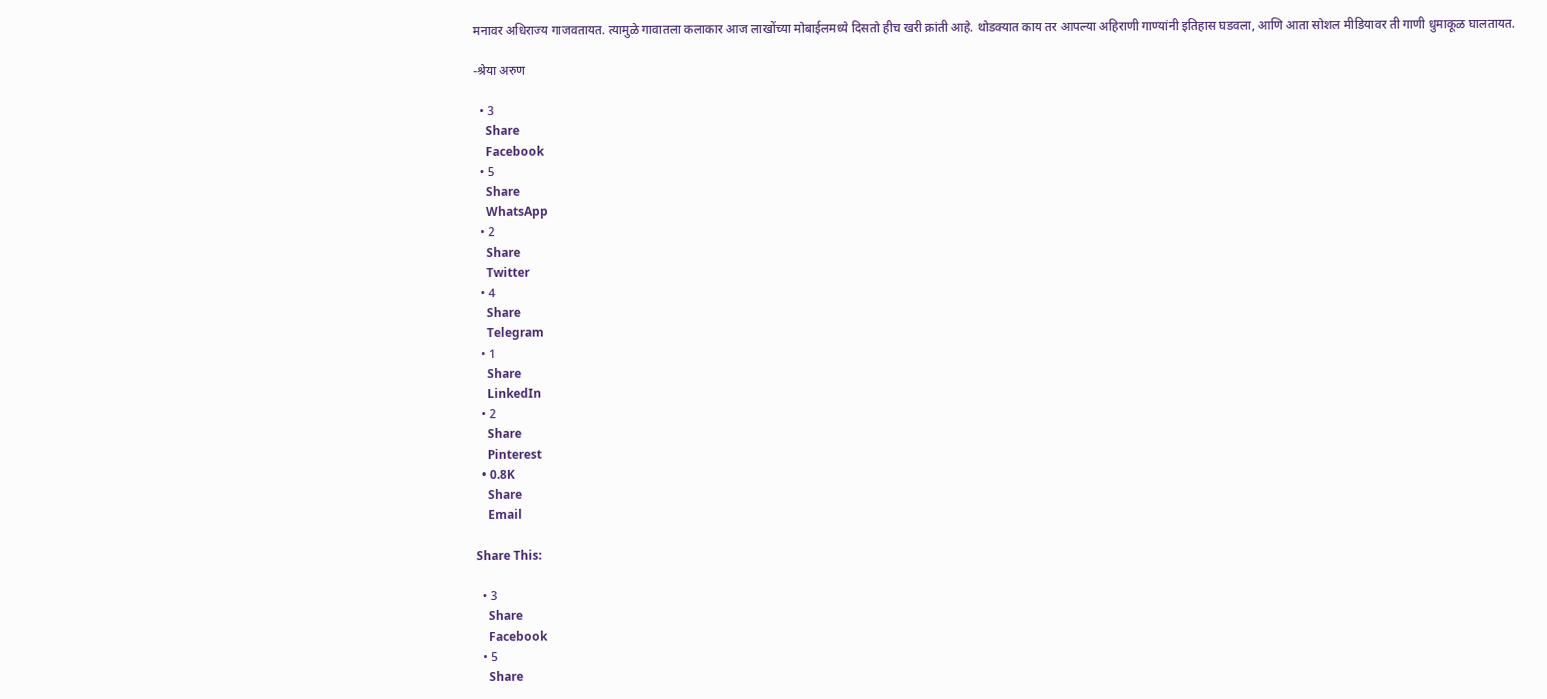मनावर अधिराज्य गाजवतायत. त्यामुळे गावातला कलाकार आज लाखोंच्या मोबाईलमध्ये दिसतो हीच खरी क्रांती आहे. थोडक्यात काय तर आपल्या अहिराणी गाण्यांनी इतिहास घडवला, आणि आता सोशल मीडियावर ती गाणी धुमाकूळ घालतायत.

-श्रेया अरुण

  • 3
    Share
    Facebook
  • 5
    Share
    WhatsApp
  • 2
    Share
    Twitter
  • 4
    Share
    Telegram
  • 1
    Share
    LinkedIn
  • 2
    Share
    Pinterest
  • 0.8K
    Share
    Email

Share This:

  • 3
    Share
    Facebook
  • 5
    Share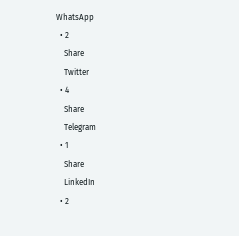WhatsApp
  • 2
    Share
    Twitter
  • 4
    Share
    Telegram
  • 1
    Share
    LinkedIn
  • 2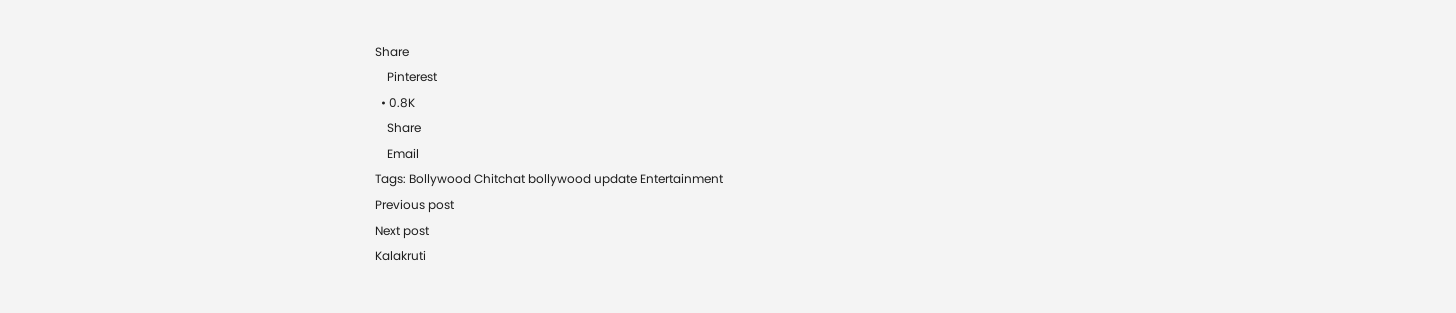Share
    Pinterest
  • 0.8K
    Share
    Email
Tags: Bollywood Chitchat bollywood update Entertainment
Previous post
Next post
Kalakruti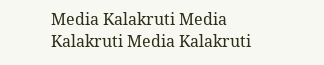Media Kalakruti Media
Kalakruti Media Kalakruti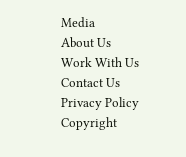Media
About Us
Work With Us
Contact Us
Privacy Policy
Copyright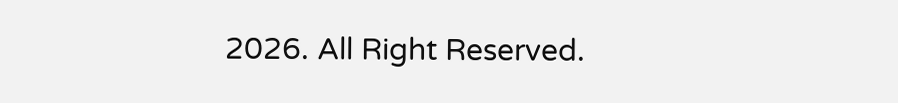2026. All Right Reserved.